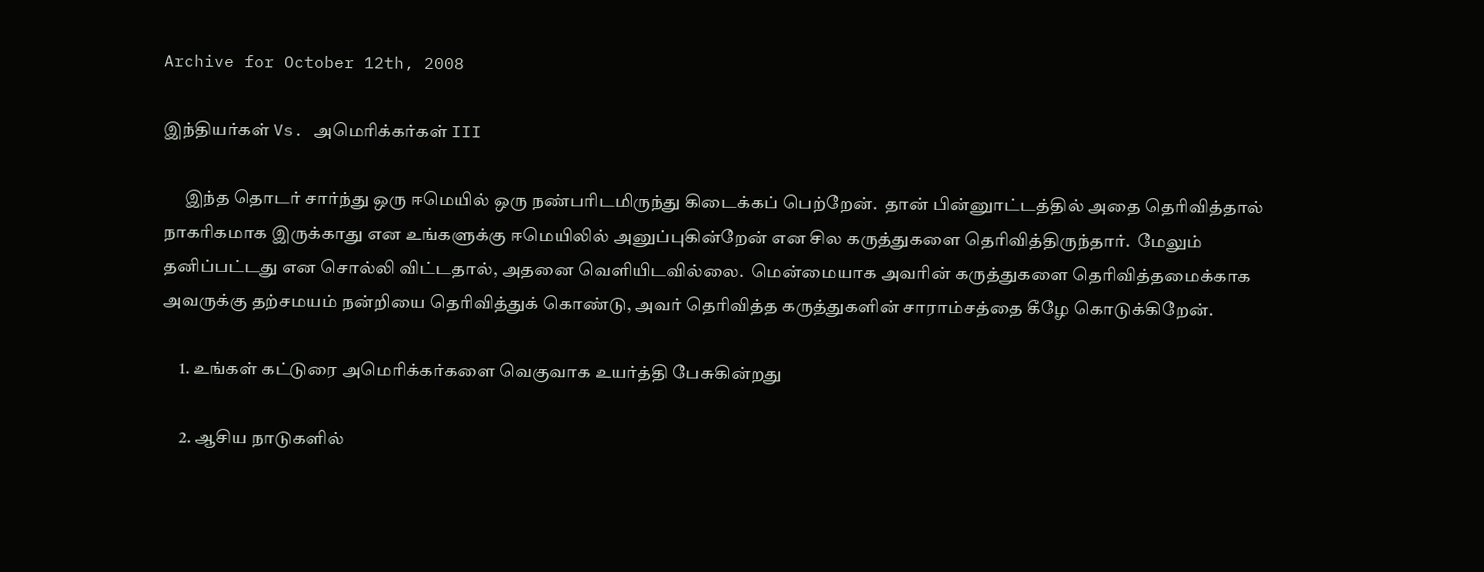Archive for October 12th, 2008

இந்தியர்கள் Vs. அமெரிக்கர்கள் III

      இந்த தொடர் சார்ந்து ஒரு ஈமெயில் ஒரு நண்பரிடமிருந்து கிடைக்கப் பெற்றேன்.  தான் பின்னுாட்டத்தில் அதை தெரிவித்தால் நாகரிகமாக இருக்காது என உங்களுக்கு ஈமெயிலில் அனுப்புகின்றேன் என சில கருத்துகளை தெரிவித்திருந்தார்.  மேலும் தனிப்பட்டது என சொல்லி விட்டதால், அதனை வெளியிடவில்லை.  மென்மையாக அவரின் கருத்துகளை தெரிவித்தமைக்காக அவருக்கு தற்சமயம் நன்றியை தெரிவித்துக் கொண்டு, அவர் தெரிவித்த கருத்துகளின் சாராம்சத்தை கீழே கொடுக்கிறேன்.

     1. உங்கள் கட்டுரை அமெரிக்கர்களை வெகுவாக உயர்த்தி பேசுகின்றது

     2. ஆசிய நாடுகளில்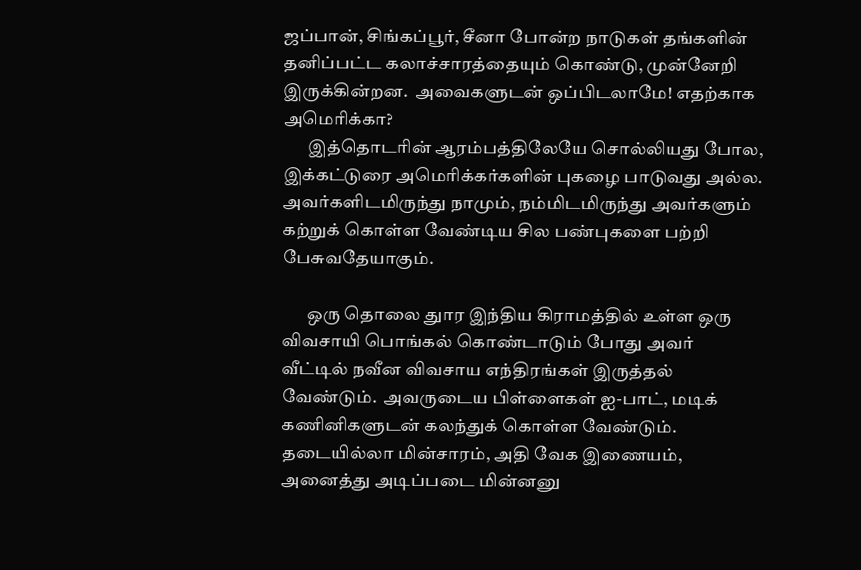ஜப்பான், சிங்கப்பூர், சீனா போன்ற நாடுகள் தங்களின் தனிப்பட்ட கலாச்சாரத்தையும் கொண்டு, முன்னேறி இருக்கின்றன.  அவைகளுடன் ஒப்பிடலாமே! எதற்காக அமெரிக்கா?
       இத்தொடரின் ஆரம்பத்திலேயே சொல்லியது போல, இக்கட்டுரை அமெரிக்கர்களின் புகழை பாடுவது அல்ல.  அவர்களிடமிருந்து நாமும், நம்மிடமிருந்து அவர்களும் கற்றுக் கொள்ள வேண்டிய சில பண்புகளை பற்றி பேசுவதேயாகும்.

       ஒரு தொலை துார இந்திய கிராமத்தில் உள்ள ஒரு விவசாயி பொங்கல் கொண்டாடும் போது அவர் வீட்டில் நவீன விவசாய எந்திரங்கள் இருத்தல் வேண்டும்.  அவருடைய பிள்ளைகள் ஐ-பாட், மடிக் கணினிகளுடன் கலந்துக் கொள்ள வேண்டும்.  தடையில்லா மின்சாரம், அதி வேக இணையம், அனைத்து அடிப்படை மின்னனு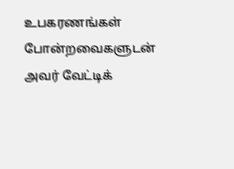உபகரணங்கள் போன்றவைகளுடன் அவர் வேட்டிக்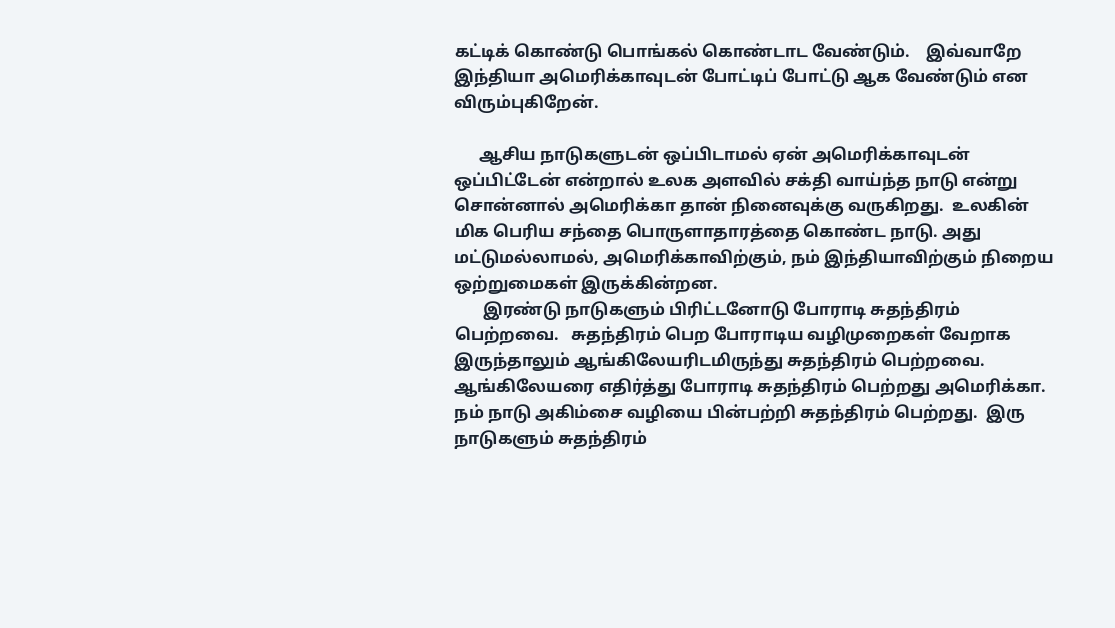கட்டிக் கொண்டு பொங்கல் கொண்டாட வேண்டும்.    இவ்வாறே இந்தியா அமெரிக்காவுடன் போட்டிப் போட்டு ஆக வேண்டும் என விரும்புகிறேன்.

      ஆசிய நாடுகளுடன் ஒப்பிடாமல் ஏன் அமெரிக்காவுடன் ஒப்பிட்டேன் என்றால் உலக அளவில் சக்தி வாய்ந்த நாடு என்று சொன்னால் அமெரிக்கா தான் நினைவுக்கு வருகிறது.  உலகின் மிக பெரிய சந்தை பொருளாதாரத்தை கொண்ட நாடு. அது மட்டுமல்லாமல், அமெரிக்காவிற்கும், நம் இந்தியாவிற்கும் நிறைய ஒற்றுமைகள் இருக்கின்றன.
       இரண்டு நாடுகளும் பிரிட்டனோடு போராடி சுதந்திரம் பெற்றவை.   சுதந்திரம் பெற போராடிய வழிமுறைகள் வேறாக இருந்தாலும் ஆங்கிலேயரிடமிருந்து சுதந்திரம் பெற்றவை.  ஆங்கிலேயரை எதிர்த்து போராடி சுதந்திரம் பெற்றது அமெரிக்கா. நம் நாடு அகிம்சை வழியை பின்பற்றி சுதந்திரம் பெற்றது.  இரு நாடுகளும் சுதந்திரம்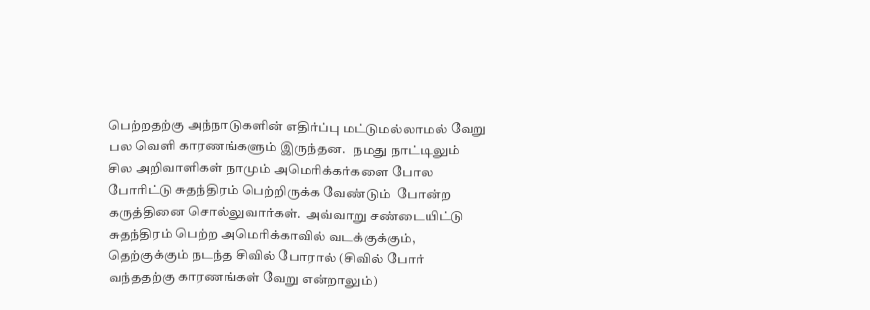பெற்றதற்கு அந்நாடுகளின் எதிர்ப்பு மட்டுமல்லாமல் வேறு பல வெளி காரணங்களும் இருந்தன.   நமது நாட்டிலும் சில அறிவாளிகள் நாமும் அமெரிக்கர்களை போல போரிட்டு சுதந்திரம் பெற்றிருக்க வேண்டும்  போன்ற கருத்தினை சொல்லுவார்கள்.  அவ்வாறு சண்டையிட்டு சுதந்திரம் பெற்ற அமெரிக்காவில் வடக்குக்கும், தெற்குக்கும் நடந்த சிவில் போரால் (சிவில் போர் வந்ததற்கு காரணங்கள் வேறு என்றாலும்)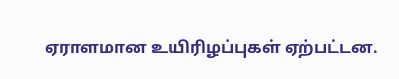ஏராளமான உயிரிழப்புகள் ஏற்பட்டன.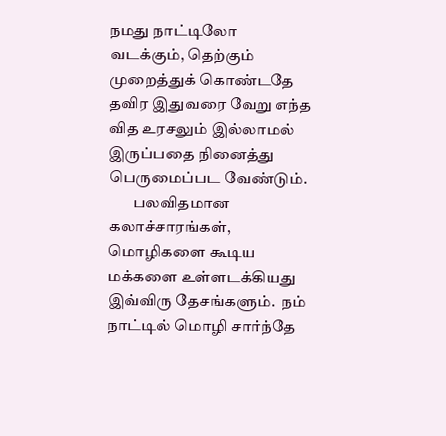நமது நாட்டிலோ வடக்கும், தெற்கும் முறைத்துக் கொண்டதே தவிர இதுவரை வேறு எந்த வித உரசலும் இல்லாமல் இருப்பதை நினைத்து பெருமைப்பட வேண்டும்.
        பலவிதமான கலாச்சாரங்கள், மொழிகளை கூடிய மக்களை உள்ளடக்கியது இவ்விரு தேசங்களும்.  நம் நாட்டில் மொழி சார்ந்தே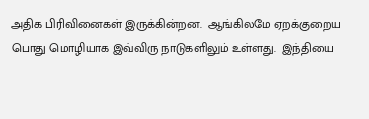அதிக பிரிவினைகள் இருக்கின்றன.  ஆங்கிலமே ஏறக்குறைய பொது மொழியாக இவ்விரு நாடுகளிலும் உள்ளது.  இந்தியை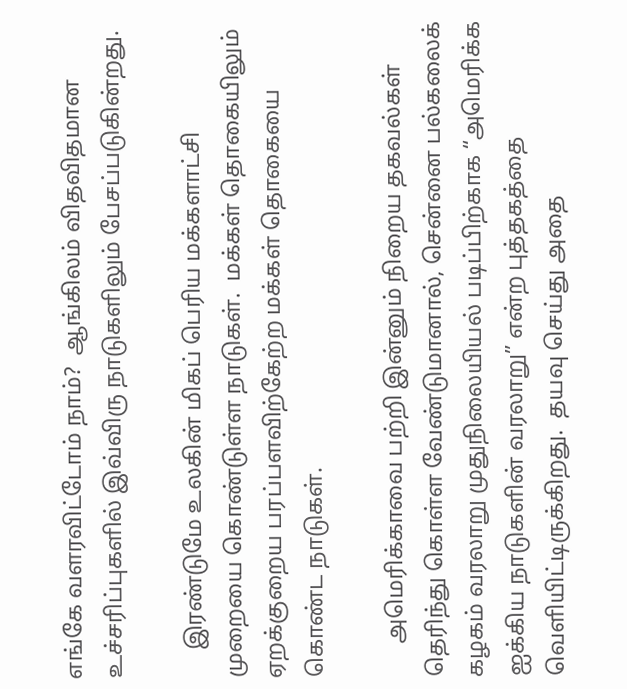எங்கே வளரவிட்டோம் நாம்?  ஆங்கிலம் விதவிதமான உச்சரிப்புகளில் இவ்விரு நாடுகளிலும் பேசப்படுகின்றது.

     இரண்டுமே உலகின் மிகப் பெரிய மக்களாட்சி முறையை கொண்டுள்ள நாடுகள்.  மக்கள் தொகையிலும் ஏறக்குறைய பரப்பளவிற்கேற்ற மக்கள் தொகையை கொண்ட நாடுகள்.

      அமெரிக்காவை பற்றி இன்னும் நிறைய தகவல்கள் தெரிந்து கொள்ள வேண்டுமானால், சென்னை பல்கலைக் கழகம் வரலாறு முதுநிலையியல் படிப்பிற்காக “அமெரிக்க ஐக்கிய நாடுகளின் வரலாறு” என்ற புத்தகத்தை வெளியிட்டிருக்கிறது.  தயவு செய்து அதை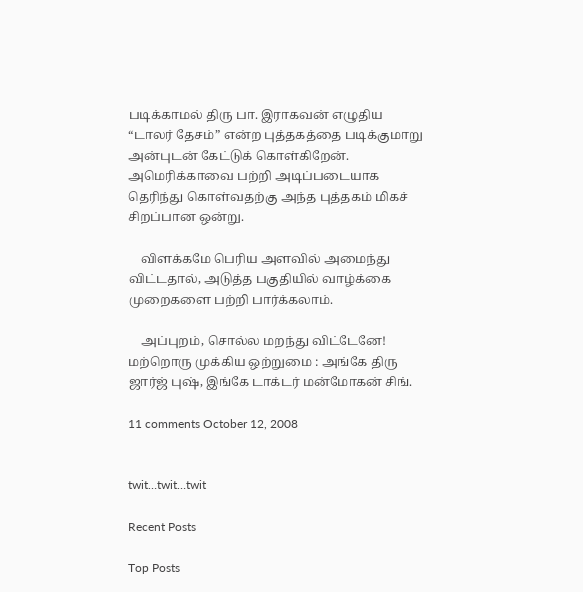படிக்காமல் திரு பா. இராகவன் எழுதிய “டாலர் தேசம்” என்ற புத்தகத்தை படிக்குமாறு அன்புடன் கேட்டுக் கொள்கிறேன்.  அமெரிக்காவை பற்றி அடிப்படையாக தெரிந்து கொள்வதற்கு அந்த புத்தகம் மிகச் சிறப்பான ஒன்று.

    விளக்கமே பெரிய அளவில் அமைந்து விட்டதால், அடுத்த பகுதியில் வாழ்க்கை முறைகளை பற்றி பார்க்கலாம்.

    அப்புறம், சொல்ல மறந்து விட்டேனே!  மற்றொரு முக்கிய ஒற்றுமை : அங்கே திரு ஜார்ஜ் புஷ், இங்கே டாக்டர் மன்மோகன் சிங்.

11 comments October 12, 2008


twit…twit…twit

Recent Posts

Top Posts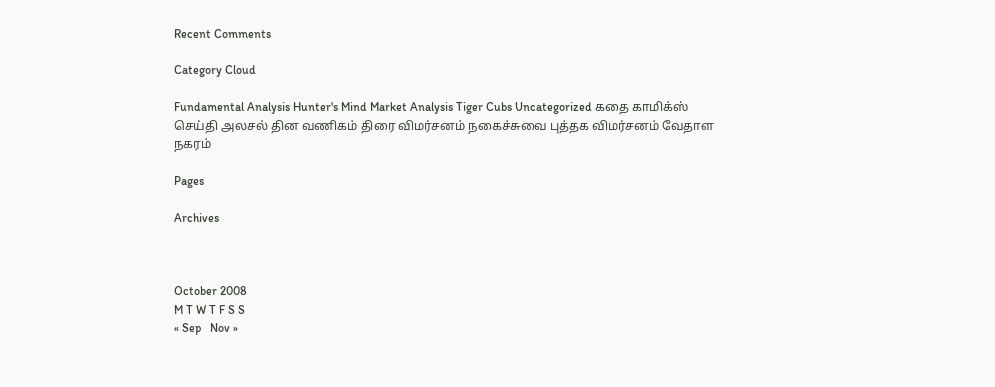Recent Comments

Category Cloud

Fundamental Analysis Hunter's Mind Market Analysis Tiger Cubs Uncategorized கதை காமிக்ஸ் செய்தி அலசல் தின வணிகம் திரை விமர்சனம் நகைச்சுவை புத்தக விமர்சனம் வேதாள நகரம்

Pages

Archives



October 2008
M T W T F S S
« Sep   Nov »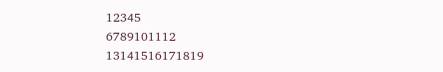12345
6789101112
13141516171819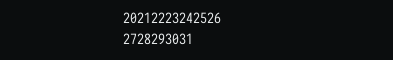20212223242526
2728293031